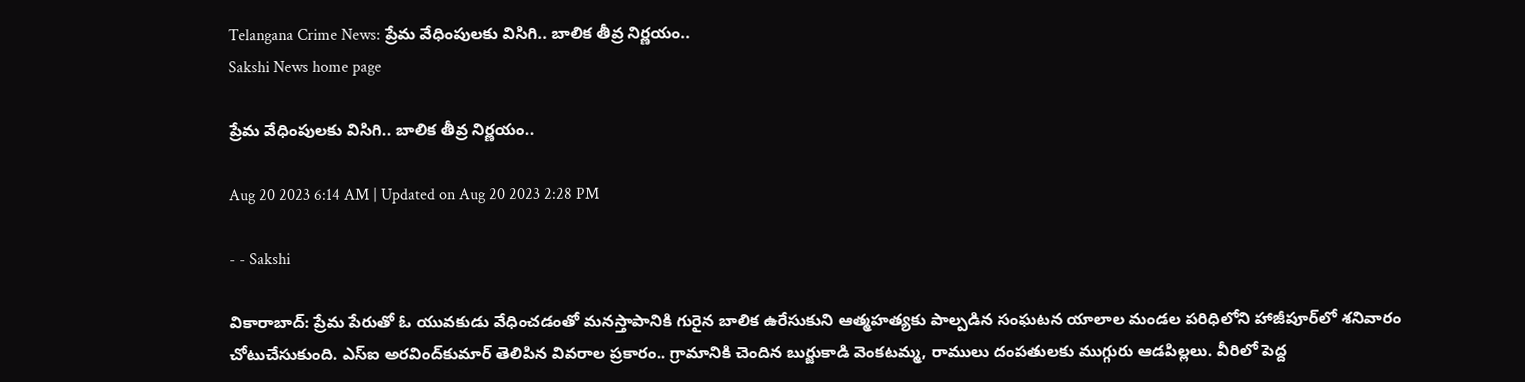Telangana Crime News: ప్రేమ వేధింపులకు విసిగి.. బాలిక తీవ్ర నిర్ణయం..
Sakshi News home page

ప్రేమ వేధింపులకు విసిగి.. బాలిక తీవ్ర నిర్ణయం..

Aug 20 2023 6:14 AM | Updated on Aug 20 2023 2:28 PM

- - Sakshi

వికారాబాద్‌: ప్రేమ పేరుతో ఓ యువకుడు వేధించడంతో మనస్తాపానికి గురైన బాలిక ఉరేసుకుని ఆత్మహత్యకు పాల్పడిన సంఘటన యాలాల మండల పరిధిలోని హాజీపూర్‌లో శనివారం చోటుచేసుకుంది. ఎస్‌ఐ అరవింద్‌కుమార్‌ తెలిపిన వివరాల ప్రకారం.. గ్రామానికి చెందిన బుర్జుకాడి వెంకటమ్మ, రాములు దంపతులకు ముగ్గురు ఆడపిల్లలు. వీరిలో పెద్ద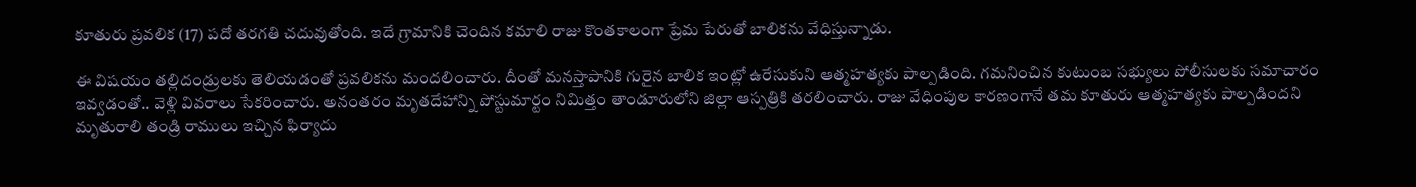కూతురు ప్రవలిక (17) పదో తరగతి చదువుతోంది. ఇదే గ్రామానికి చెందిన కమాలి రాజు కొంతకాలంగా ప్రేమ పేరుతో బాలికను వేధిస్తున్నాడు.

ఈ విషయం తల్లిదండ్రులకు తెలియడంతో ప్రవలికను మందలించారు. దీంతో మనస్తాపానికి గురైన బాలిక ఇంట్లో ఉరేసుకుని ఆత్మహత్యకు పాల్పడింది. గమనించిన కుటుంబ సభ్యులు పోలీసులకు సమాచారం ఇవ్వడంతో.. వెళ్లి వివరాలు సేకరించారు. అనంతరం మృతదేహాన్ని పోస్టుమార్టం నిమిత్తం తాండూరులోని జిల్లా ఆస్పత్రికి తరలించారు. రాజు వేధింపుల కారణంగానే తమ కూతురు ఆత్మహత్యకు పాల్పడిందని మృతురాలి తండ్రి రాములు ఇచ్చిన ఫిర్యాదు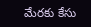మేరకు కేసు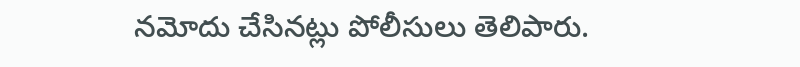నమోదు చేసినట్లు పోలీసులు తెలిపారు.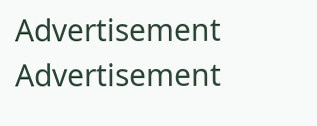Advertisement
Advertisement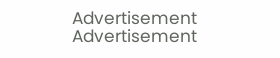Advertisement
Advertisement